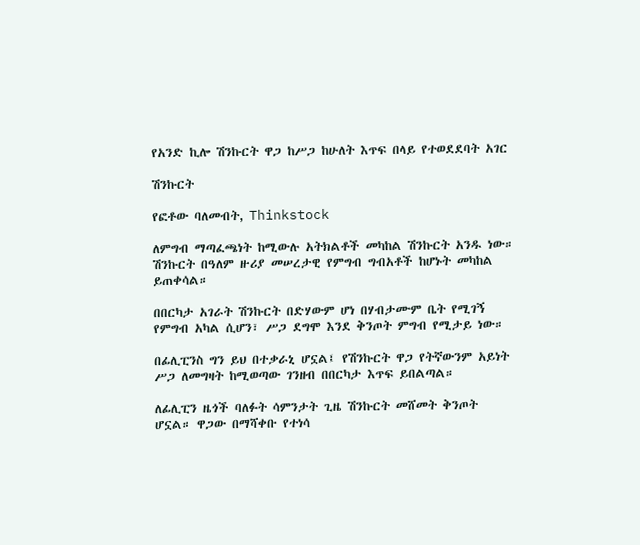የአንድ ኪሎ ሽንኩርት ዋጋ ከሥጋ ከሁለት እጥፍ በላይ የተወደደባት አገር

ሽንኩርት

የፎቶው ባለመብት, Thinkstock

ለምግብ ማጣፈጫነት ከሚውሉ አትክልቶች መካከል ሽንኩርት አንዱ ነው። ሽንኩርት በዓለም ዙሪያ መሠረታዊ የምግብ ግብአቶች ከሆኑት መካከል ይጠቀሳል።

በበርካታ አገራት ሽንኩርት በድሃውም ሆነ በሃብታሙም ቤት የሚገኝ የምግብ አካል ሲሆን፣ ሥጋ ደግሞ እንደ ቅንጦት ምግብ የሚታይ ነው።

በፊሊፒንስ ግን ይህ በተቃራኒ ሆኗል፤ የሽንኩርት ዋጋ የትኛውንም አይነት ሥጋ ለመግዛት ከሚወጣው ገንዘብ በበርካታ እጥፍ ይበልጣል።

ለፊሊፒን ዜጎች ባለፉት ሳምንታት ጊዜ ሽንኩርት መሸመት ቅንጦት ሆኗል። ዋጋው በማሻቀቡ የተነሳ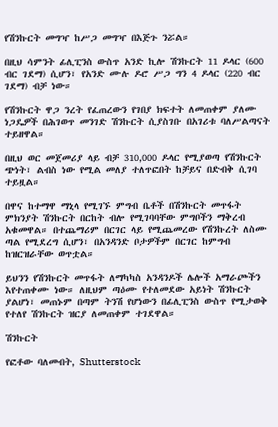የሽንኩርት መግዣ ከሥጋ መግዣ በእጅጉ ንሯል።

በዚህ ሳምንት ፊሊፒንስ ውስጥ አንድ ኪሎ ሽንኩርት 11 ዶላር (600 ብር ገደማ) ሲሆን፣ የአንድ ሙሉ ዶሮ ሥጋ ግን 4 ዶላር (220 ብር ገደማ) ብቻ ነው።

የሽንኩርት ዋጋ ንረት የፈጠረውን የገበያ ክፍተት ለመጠቀም ያለሙ ነጋዴዎች በሕገወጥ መንገድ ሽንኩርት ሲያስገቡ በአገሪቱ ባለሥልጣናት ተይዘዋል።

በዚህ ወር መጀመሪያ ላይ ብቻ 310,000 ዶላር የሚያወጣ የሽንኩርት ጭነት፣ ልብስ ነው የሚል መለያ ተለጥፎበት ከቻይና በድብቅ ሲገባ ተይዟል።

በዋና ከተማዋ ማኒላ የሚገኙ ምግብ ቤቶች በሽንኩርት መጥፋት ምክንያት ሽንኩርት በርከት ብሎ የሚገባባቸው ምግቦችን ማቅረብ አቁመዋል። በተጨማሪም በርገር ላይ የሚጨመረው የሽንኩረት ለስሙ ጣል የሚደረግ ሲሆን፣ በአንዳንድ ቦታዎችም በርገር ከምግብ ከዝርዝራቸው ወጥቷል።

ይህንን የሽንኩርት መጥፋት ለማካካስ አንዳንዶች ሌሎች አማራጮችን እየተጠቀሙ ነው። ለዚህም ጣዕሙ የተለመደው አይነት ሽንኩርት ያልሆነ፣ መጠኑም በጣም ትንሽ የሆነውን በፊሊፒንስ ውስጥ የሚታወቅ የተለየ ሽንኩርት ዝርያ ለመጠቀም ተገደዋል።

ሽንኩርት

የፎቶው ባለመብት, Shutterstock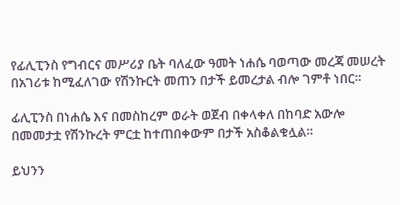የፊሊፒንስ የግብርና መሥሪያ ቤት ባለፈው ዓመት ነሐሴ ባወጣው መረጃ መሠረት በአገሪቱ ከሚፈለገው የሽንኩርት መጠን በታች ይመረታል ብሎ ገምቶ ነበር።

ፊሊፒንስ በነሐሴ እና በመስከረም ወራት ወጀብ በቀላቀለ በከባድ አውሎ በመመታቷ የሽንኩረት ምርቷ ከተጠበቀውም በታች አስቆልቁሏል።

ይህንን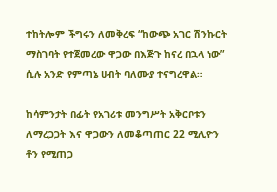ተከትሎም ችግሩን ለመቅረፍ “ከውጭ አገር ሽንኩርት ማስገባት የተጀመረው ዋጋው በእጅጉ ከናረ በኋላ ነው” ሲሉ አንድ የምጣኔ ሀብት ባለሙያ ተናግረዋል።

ከሳምንታት በፊት የአገሪቱ መንግሥት አቅርቦቱን ለማረጋጋት እና ዋጋውን ለመቆጣጠር 22 ሚሊዮን ቶን የሚጠጋ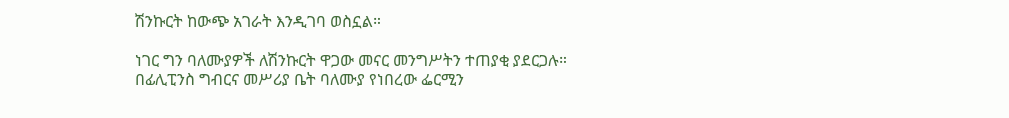ሽንኩርት ከውጭ አገራት እንዲገባ ወስኗል።

ነገር ግን ባለሙያዎች ለሽንኩርት ዋጋው መናር መንግሥትን ተጠያቂ ያደርጋሉ። በፊሊፒንስ ግብርና መሥሪያ ቤት ባለሙያ የነበረው ፌርሚን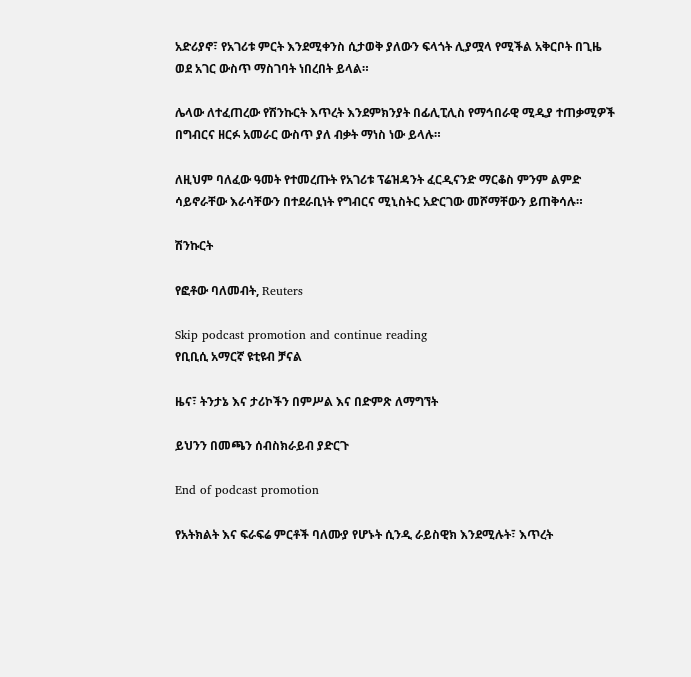አድሪያኖ፣ የአገሪቱ ምርት እንደሚቀንስ ሲታወቅ ያለውን ፍላጎት ሊያሟላ የሚችል አቅርቦት በጊዜ ወደ አገር ውስጥ ማስገባት ነበረበት ይላል።

ሌላው ለተፈጠረው የሽንኩርት እጥረት እንደምክንያት በፊሊፒሊስ የማኅበራዊ ሚዲያ ተጠቃሚዎች በግብርና ዘርፉ አመራር ውስጥ ያለ ብቃት ማነስ ነው ይላሉ።

ለዚህም ባለፈው ዓመት የተመረጡት የአገሪቱ ፕሬዝዳንት ፈርዲናንድ ማርቆስ ምንም ልምድ ሳይኖራቸው እራሳቸውን በተደራቢነት የግብርና ሚኒስትር አድርገው መሾማቸውን ይጠቅሳሉ።

ሽንኩርት

የፎቶው ባለመብት, Reuters

Skip podcast promotion and continue reading
የቢቢሲ አማርኛ ዩቲዩብ ቻናል

ዜና፣ ትንታኔ እና ታሪኮችን በምሥል እና በድምጽ ለማግኘት

ይህንን በመጫን ሰብስክራይብ ያድርጉ

End of podcast promotion

የአትክልት እና ፍራፍሬ ምርቶች ባለሙያ የሆኑት ሲንዲ ራይስዊክ እንደሚሉት፣ እጥረት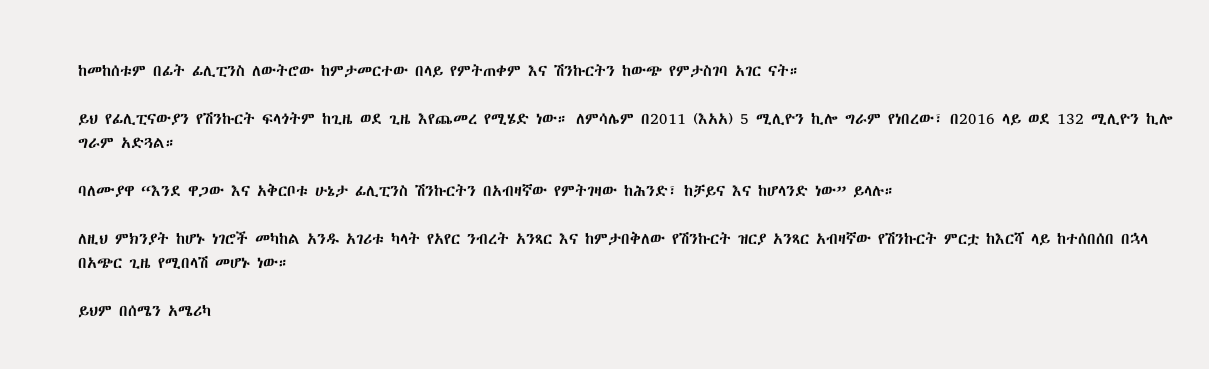ከመከሰቱም በፊት ፊሊፒንስ ለውትሮው ከምታመርተው በላይ የምትጠቀም እና ሽንኩርትን ከውጭ የምታስገባ አገር ናት።

ይህ የፊሊፒናውያን የሽንኩርት ፍላጎትም ከጊዜ ወደ ጊዜ እየጨመረ የሚሄድ ነው። ለምሳሌም በ2011 (እአአ) 5 ሚሊዮን ኪሎ ግራም የነበረው፣ በ2016 ላይ ወደ 132 ሚሊዮን ኪሎ ግራም አድጓል።

ባለሙያዋ “እንደ ዋጋው እና አቅርቦቱ ሁኔታ ፊሊፒንስ ሽንኩርትን በአብዛኛው የምትገዛው ከሕንድ፣ ከቻይና እና ከሆላንድ ነው” ይላሉ።

ለዚህ ምክንያት ከሆኑ ነገሮች መካከል አንዱ አገሪቱ ካላት የአየር ንብረት አንጻር እና ከምታበቅለው የሽንኩርት ዝርያ አንጻር አብዛኛው የሽንኩርት ምርቷ ከእርሻ ላይ ከተሰበሰበ በኋላ በአጭር ጊዜ የሚበላሽ መሆኑ ነው።

ይህም በሰሜን አሜሪካ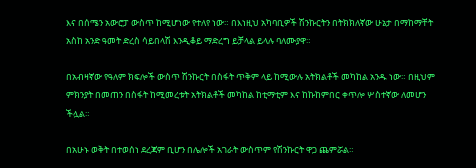እና በሰሜን አውሮፓ ውስጥ ከሚሆነው የተለየ ነው። በእነዚህ አካባቢዎች ሽንኩርትን በትክክለኛው ሁኔታ በማከማቸት አስከ አንድ ዓመት ድረስ ሳይበላሽ እንዲቆይ ማድረግ ይቻላል ይላሉ ባለሙያዋ።

በአብዛኛው የዓለም ክፍሎች ውስጥ ሽንኩርት በስፋት ጥቅም ላይ ከሚውሉ አትክልቶች መካከል አንዱ ነው። በዚህም ምክንያት በመጠን በስፋት ከሚመረቱት አትክልቶች መካከል ከቲማቲም እና ከኩከምበር ቀጥሎ ሦስተኛው ለመሆን ችሏል።

በአሁኑ ወቅት በተወሰነ ደረጃም ቢሆን በሌሎች አገራት ውስጥም የሽንኩርት ዋጋ ጨምሯል።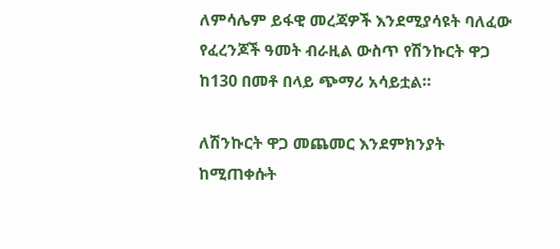ለምሳሌም ይፋዊ መረጃዎች እንደሚያሳዩት ባለፈው የፈረንጆች ዓመት ብራዚል ውስጥ የሽንኩርት ዋጋ ከ130 በመቶ በላይ ጭማሪ አሳይቷል።

ለሽንኩርት ዋጋ መጨመር እንደምክንያት ከሚጠቀሱት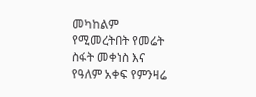መካከልም የሚመረትበት የመሬት ስፋት መቀነስ እና የዓለም አቀፍ የምንዛሬ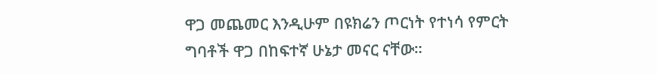ዋጋ መጨመር እንዲሁም በዩክሬን ጦርነት የተነሳ የምርት ግባቶች ዋጋ በከፍተኛ ሁኔታ መናር ናቸው።